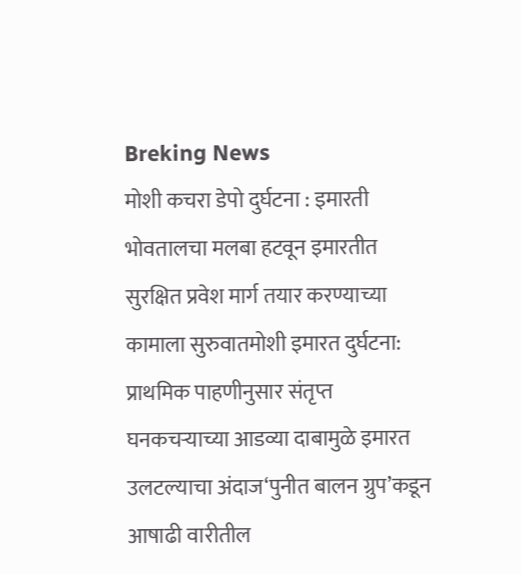Breking News
मोशी कचरा डेपो दुर्घटना : इमारती भोवतालचा मलबा हटवून इमारतीत सुरक्षित प्रवेश मार्ग तयार करण्याच्या कामाला सुरुवातमोशी इमारत दुर्घटना: प्राथमिक पाहणीनुसार संतृप्त घनकचऱ्याच्या आडव्या दाबामुळे इमारत उलटल्याचा अंदाज‘पुनीत बालन ग्रुप’कडून आषाढी वारीतील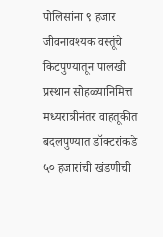पोलिसांना ९ हजार जीवनावश्यक वस्तूंचे किटपुण्यातून पालखी प्रस्थान सोहळ्यानिमित्त मध्यरात्रीनंतर वाहतूकीत बदलपुण्यात डॉक्टरांकडे ५० हजारांची खंडणीची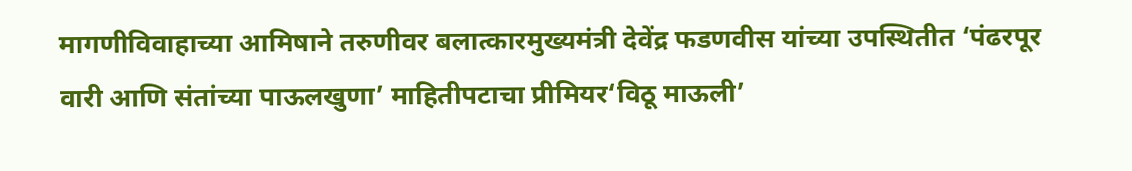मागणीविवाहाच्या आमिषाने तरुणीवर बलात्कारमुख्यमंत्री देवेंद्र फडणवीस यांच्या उपस्थितीत ‘पंढरपूर वारी आणि संतांच्या पाऊलखुणा’ माहितीपटाचा प्रीमियर‘विठू माऊली’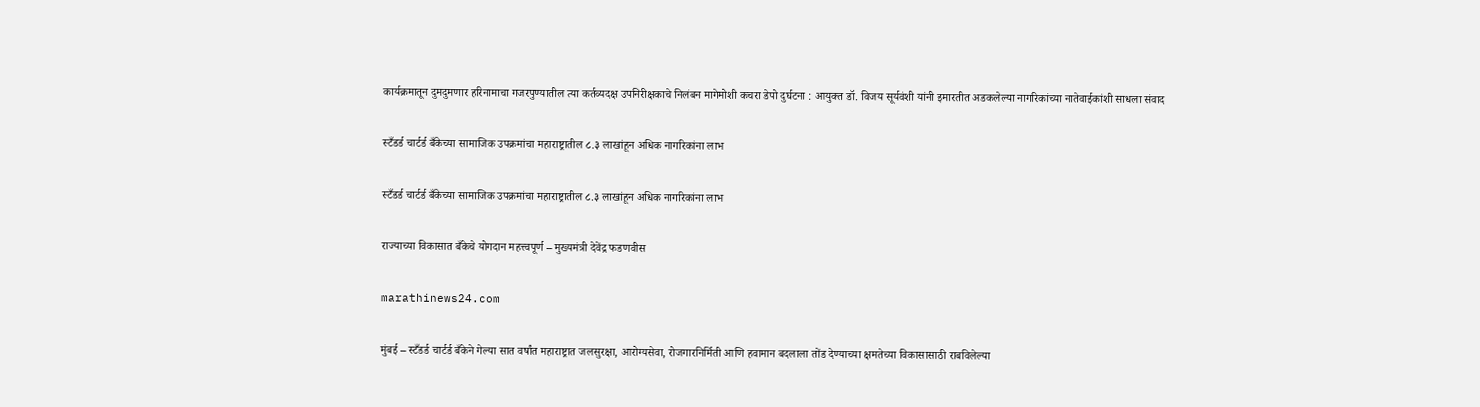कार्यक्रमातून दुमदुमणार हरिनामाचा गजरपुण्यातील त्या कर्तव्यदक्ष उपनिरीक्षकाचे निलंबन मागेमोशी कचरा डेपो दुर्घटना : आयुक्त डॉ. विजय सूर्यवंशी यांनी इमारतीत अडकलेल्या नागरिकांच्या नातेवाईकांशी साधला संवाद

स्टँडर्ड चार्टर्ड बँकेच्या सामाजिक उपक्रमांचा महाराष्ट्रातील ८.३ लाखांहून अधिक नागरिकांना लाभ

स्टँडर्ड चार्टर्ड बँकेच्या सामाजिक उपक्रमांचा महाराष्ट्रातील ८.३ लाखांहून अधिक नागरिकांना लाभ

राज्याच्या विकासात बँकेचे योगदान महत्त्वपूर्ण – मुख्यमंत्री देवेंद्र फडणवीस

marathinews24.com

मुंबई – स्टँडर्ड चार्टर्ड बँकेने गेल्या सात वर्षांत महाराष्ट्रात जलसुरक्षा, आरोग्यसेवा, रोजगारनिर्मिती आणि हवामान बदलाला तोंड देण्याच्या क्षमतेच्या विकासासाठी राबविलेल्या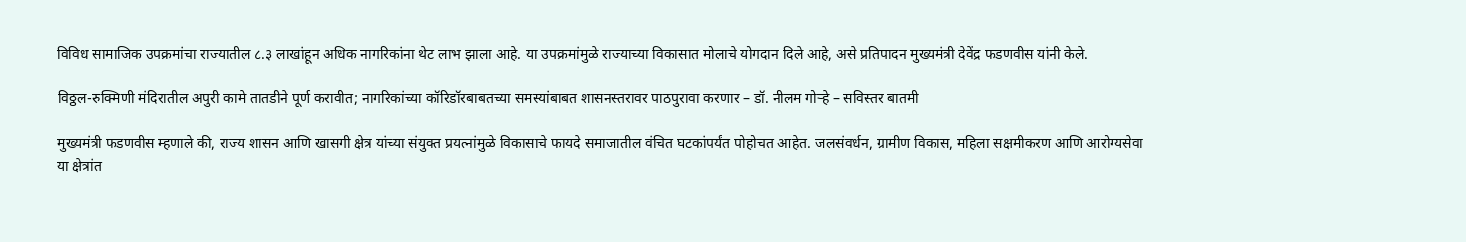विविध सामाजिक उपक्रमांचा राज्यातील ८.३ लाखांहून अधिक नागरिकांना थेट लाभ झाला आहे. या उपक्रमांमुळे राज्याच्या विकासात मोलाचे योगदान दिले आहे, असे प्रतिपादन मुख्यमंत्री देवेंद्र फडणवीस यांनी केले.

विठ्ठल-रुक्मिणी मंदिरातील अपुरी कामे तातडीने पूर्ण करावीत; नागरिकांच्या कॉरिडॉरबाबतच्या समस्यांबाबत शासनस्तरावर पाठपुरावा करणार – डॉ. नीलम गोऱ्हे – सविस्तर बातमी

मुख्यमंत्री फडणवीस म्हणाले की, राज्य शासन आणि खासगी क्षेत्र यांच्या संयुक्त प्रयत्नांमुळे विकासाचे फायदे समाजातील वंचित घटकांपर्यंत पोहोचत आहेत. जलसंवर्धन, ग्रामीण विकास, महिला सक्षमीकरण आणि आरोग्यसेवा या क्षेत्रांत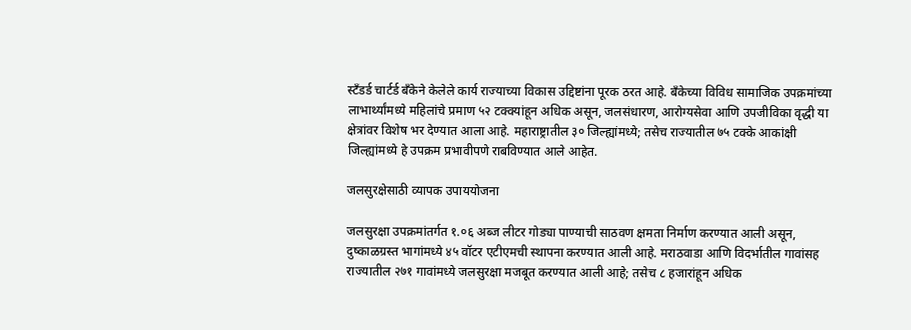स्टँडर्ड चार्टर्ड बँकेने केलेले कार्य राज्याच्या विकास उद्दिष्टांना पूरक ठरत आहे. बँकेच्या विविध सामाजिक उपक्रमांच्या लाभार्थ्यांमध्ये महिलांचे प्रमाण ५२ टक्क्यांहून अधिक असून, जलसंधारण, आरोग्यसेवा आणि उपजीविका वृद्धी या क्षेत्रांवर विशेष भर देण्यात आला आहे. महाराष्ट्रातील ३० जिल्ह्यांमध्ये; तसेच राज्यातील ७५ टक्के आकांक्षी जिल्ह्यांमध्ये हे उपक्रम प्रभावीपणे राबविण्यात आले आहेत.

जलसुरक्षेसाठी व्यापक उपाययोजना

जलसुरक्षा उपक्रमांतर्गत १.०६ अब्ज लीटर गोड्या पाण्याची साठवण क्षमता निर्माण करण्यात आली असून, दुष्काळग्रस्त भागांमध्ये ४५ वॉटर एटीएमची स्थापना करण्यात आली आहे. मराठवाडा आणि विदर्भातील गावांसह राज्यातील २७१ गावांमध्ये जलसुरक्षा मजबूत करण्यात आली आहे; तसेच ८ हजारांहून अधिक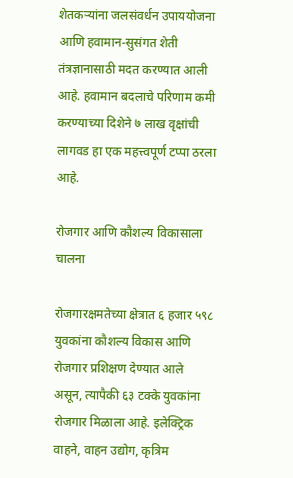शेतकऱ्यांना जलसंवर्धन उपाययोजना आणि हवामान-सुसंगत शेती तंत्रज्ञानासाठी मदत करण्यात आली आहे. हवामान बदलाचे परिणाम कमी करण्याच्या दिशेने ७ लाख वृक्षांची लागवड हा एक महत्त्वपूर्ण टप्पा ठरला आहे.

रोजगार आणि कौशल्य विकासाला चालना

रोजगारक्षमतेच्या क्षेत्रात ६ हजार ५९८ युवकांना कौशल्य विकास आणि रोजगार प्रशिक्षण देण्यात आले असून, त्यापैकी ६३ टक्के युवकांना रोजगार मिळाला आहे. इलेक्ट्रिक वाहने, वाहन उद्योग, कृत्रिम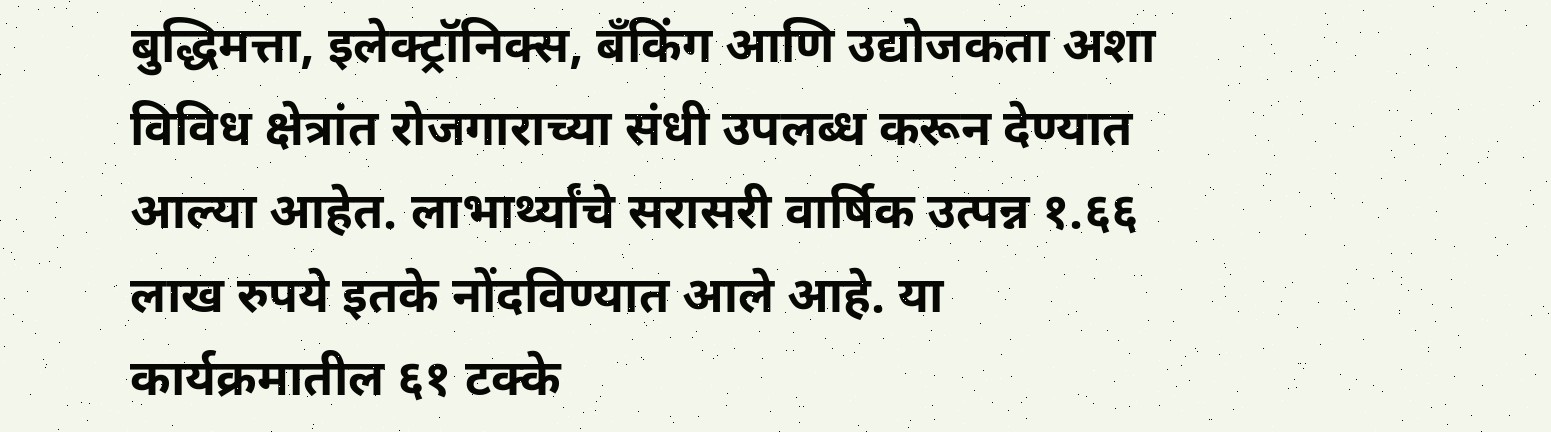बुद्धिमत्ता, इलेक्ट्रॉनिक्स, बँकिंग आणि उद्योजकता अशा विविध क्षेत्रांत रोजगाराच्या संधी उपलब्ध करून देण्यात आल्या आहेत. लाभार्थ्यांचे सरासरी वार्षिक उत्पन्न १.६६ लाख रुपये इतके नोंदविण्यात आले आहे. या कार्यक्रमातील ६१ टक्के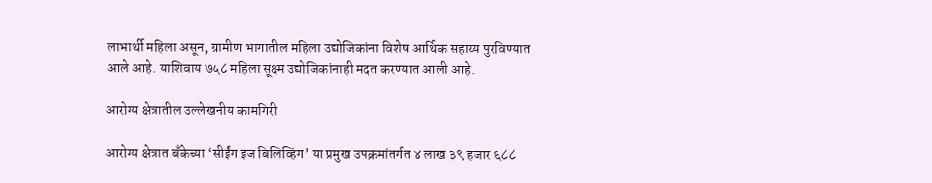लाभार्थी महिला असून, ग्रामीण भागातील महिला उद्योजिकांना विशेष आर्थिक सहाय्य पुरविण्यात आले आहे. याशिवाय ७५८ महिला सूक्ष्म उद्योजिकांनाही मदत करण्यात आली आहे.

आरोग्य क्षेत्रातील उल्लेखनीय कामगिरी

आरोग्य क्षेत्रात बँकेच्या ‘सीईंग इज बिलिव्हिंग’ या प्रमुख उपक्रमांतर्गत ४ लाख ३९ हजार ६८८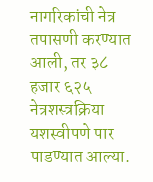नागरिकांची नेत्र तपासणी करण्यात आली, तर ३८ हजार ६२५ नेत्रशस्त्रक्रिया यशस्वीपणे पार पाडण्यात आल्या.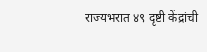राज्यभरात ४९ दृष्टी केंद्रांची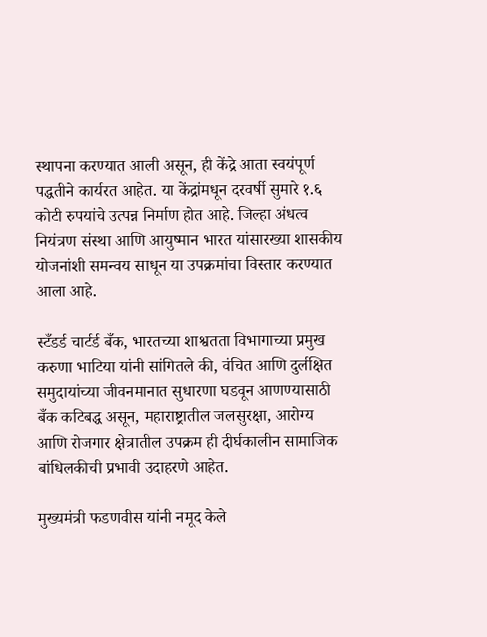स्थापना करण्यात आली असून, ही केंद्रे आता स्वयंपूर्ण पद्धतीने कार्यरत आहेत. या केंद्रांमधून दरवर्षी सुमारे १.६ कोटी रुपयांचे उत्पन्न निर्माण होत आहे. जिल्हा अंधत्व नियंत्रण संस्था आणि आयुष्मान भारत यांसारख्या शासकीय योजनांशी समन्वय साधून या उपक्रमांचा विस्तार करण्यात आला आहे.

स्टँडर्ड चार्टर्ड बँक, भारतच्या शाश्वतता विभागाच्या प्रमुख करुणा भाटिया यांनी सांगितले की, वंचित आणि दुर्लक्षित समुदायांच्या जीवनमानात सुधारणा घडवून आणण्यासाठी बँक कटिबद्ध असून, महाराष्ट्रातील जलसुरक्षा, आरोग्य आणि रोजगार क्षेत्रातील उपक्रम ही दीर्घकालीन सामाजिक बांधिलकीची प्रभावी उदाहरणे आहेत.

मुख्यमंत्री फडणवीस यांनी नमूद केले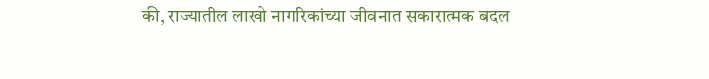की, राज्यातील लाखो नागरिकांच्या जीवनात सकारात्मक बदल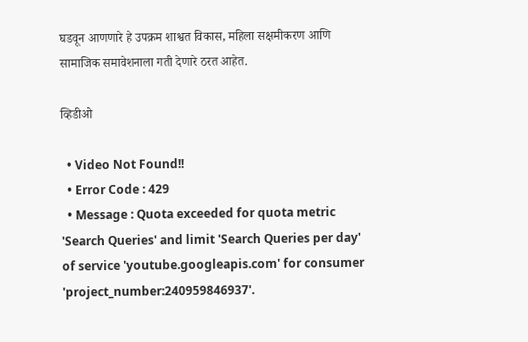घडवून आणणारे हे उपक्रम शाश्वत विकास, महिला सक्षमीकरण आणि सामाजिक समावेशनाला गती देणारे ठरत आहेत.

व्हिडीओ

  • Video Not Found!!
  • Error Code : 429
  • Message : Quota exceeded for quota metric 'Search Queries' and limit 'Search Queries per day' of service 'youtube.googleapis.com' for consumer 'project_number:240959846937'.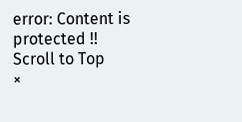error: Content is protected !!
Scroll to Top
×